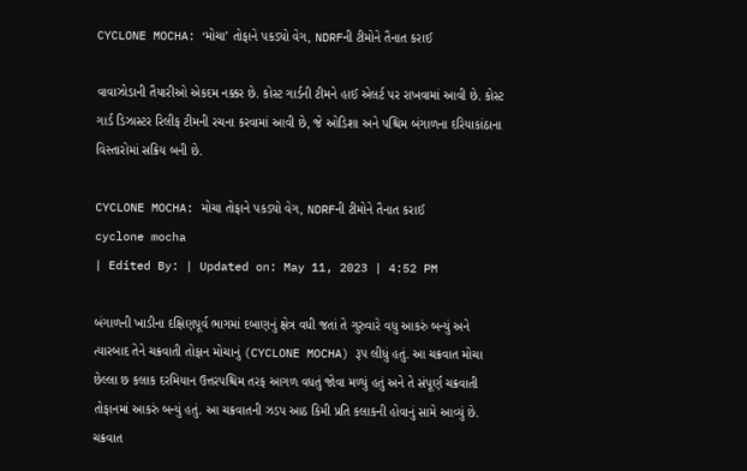CYCLONE MOCHA: ‘મોચા’ તોફાને પકડ્યો વેગ, NDRFની ટીમોને તૈનાત કરાઈ

વાવાઝોડાની તૈયારીઓ એકદમ નક્કર છે. કોસ્ટ ગાર્ડની ટીમને હાઈ એલર્ટ પર રાખવામાં આવી છે. કોસ્ટ ગાર્ડ ડિઝાસ્ટર રિલીફ ટીમની રચના કરવામાં આવી છે, જે ઓડિશા અને પશ્ચિમ બંગાળના દરિયાકાંઠાના વિસ્તારોમાં સક્રિય બની છે.

CYCLONE MOCHA: મોચા તોફાને પકડ્યો વેગ, NDRFની ટીમોને તૈનાત કરાઈ
cyclone mocha
| Edited By: | Updated on: May 11, 2023 | 4:52 PM

બંગાળની ખાડીના દક્ષિણપૂર્વ ભાગમાં દબાણનું ક્ષેત્ર વધી જતાં તે ગુરુવારે વધુ આકરું બન્યું અને ત્યારબાદ તેને ચક્રવાતી તોફાન મોચાનું (CYCLONE MOCHA) રૂપ લીધું હતું. આ ચક્રવાત મોચા છેલ્લા છ કલાક દરમિયાન ઉત્તરપશ્ચિમ તરફ આગળ વધતું જોવા મળ્યું હતું અને તે સંપૂર્ણ ચક્રવાતી તોફાનમાં આકરું બન્યું હતું. આ ચક્રવાતની ઝડપ આઠ કિમી પ્રતિ કલાકની હોવાનું સામે આવ્યું છે. ચક્રવાત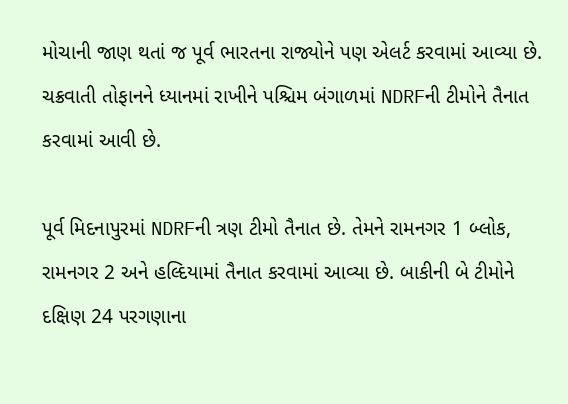મોચાની જાણ થતાં જ પૂર્વ ભારતના રાજ્યોને પણ એલર્ટ કરવામાં આવ્યા છે. ચક્રવાતી તોફાનને ધ્યાનમાં રાખીને પશ્ચિમ બંગાળમાં NDRFની ટીમોને તૈનાત કરવામાં આવી છે.

પૂર્વ મિદનાપુરમાં NDRFની ત્રણ ટીમો તૈનાત છે. તેમને રામનગર 1 બ્લોક, રામનગર 2 અને હલ્દિયામાં તૈનાત કરવામાં આવ્યા છે. બાકીની બે ટીમોને દક્ષિણ 24 પરગણાના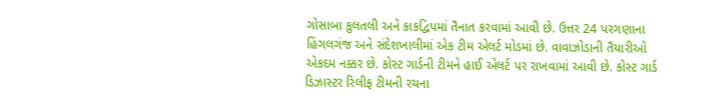ગોસાબા કુલતલી અને કાકદ્વિપમાં તૈનાત કરવામાં આવી છે. ઉત્તર 24 પરગણાના હિંગલગંજ અને સંદેશખાલીમાં એક ટીમ એલર્ટ મોડમાં છે. વાવાઝોડાની તૈયારીઓ એકદમ નક્કર છે. કોસ્ટ ગાર્ડની ટીમને હાઈ એલર્ટ પર રાખવામાં આવી છે. કોસ્ટ ગાર્ડ ડિઝાસ્ટર રિલીફ ટીમની રચના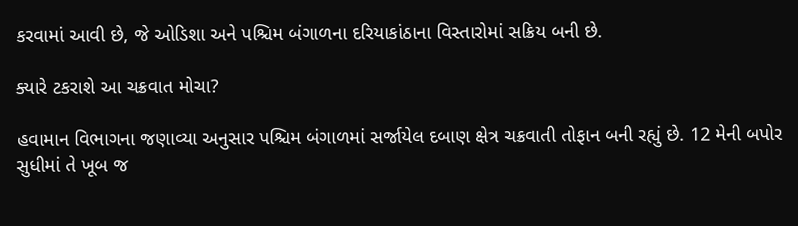કરવામાં આવી છે, જે ઓડિશા અને પશ્ચિમ બંગાળના દરિયાકાંઠાના વિસ્તારોમાં સક્રિય બની છે.

ક્યારે ટકરાશે આ ચક્રવાત મોચા?

હવામાન વિભાગના જણાવ્યા અનુસાર પશ્ચિમ બંગાળમાં સર્જાયેલ દબાણ ક્ષેત્ર ચક્રવાતી તોફાન બની રહ્યું છે. 12 મેની બપોર સુધીમાં તે ખૂબ જ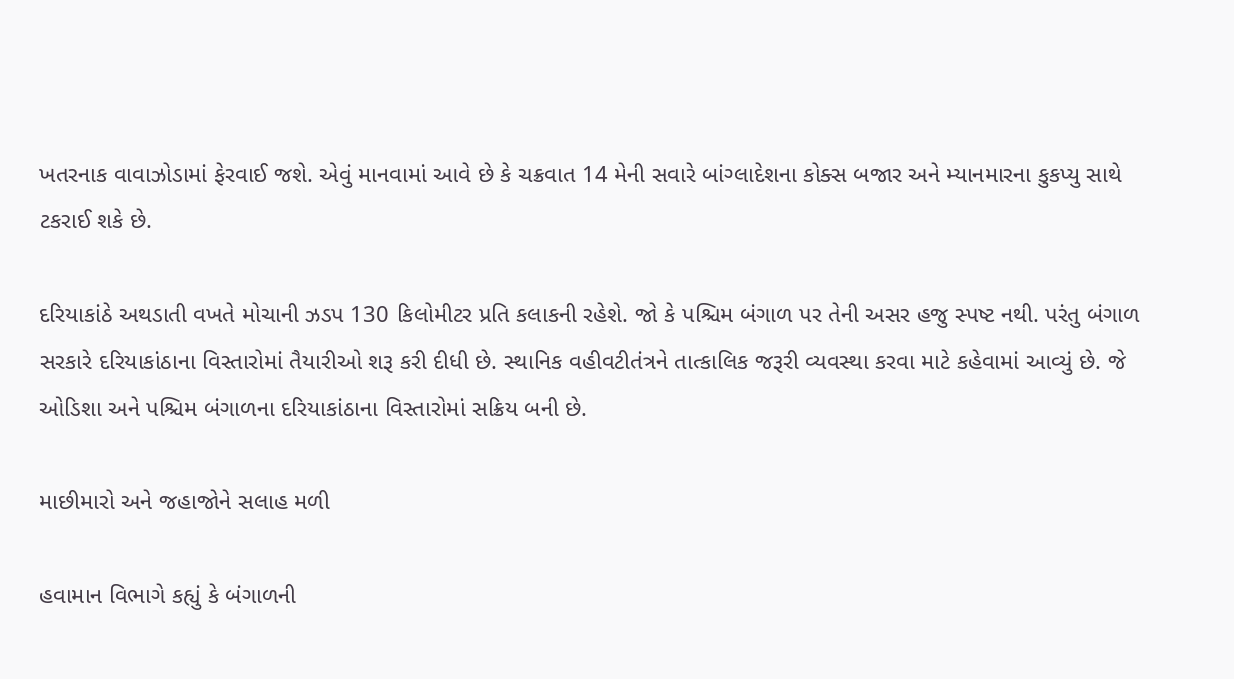ખતરનાક વાવાઝોડામાં ફેરવાઈ જશે. એવું માનવામાં આવે છે કે ચક્રવાત 14 મેની સવારે બાંગ્લાદેશના કોક્સ બજાર અને મ્યાનમારના કુકપ્યુ સાથે ટકરાઈ શકે છે.

દરિયાકાંઠે અથડાતી વખતે મોચાની ઝડપ 130 કિલોમીટર પ્રતિ કલાકની રહેશે. જો કે પશ્ચિમ બંગાળ પર તેની અસર હજુ સ્પષ્ટ નથી. પરંતુ બંગાળ સરકારે દરિયાકાંઠાના વિસ્તારોમાં તૈયારીઓ શરૂ કરી દીધી છે. સ્થાનિક વહીવટીતંત્રને તાત્કાલિક જરૂરી વ્યવસ્થા કરવા માટે કહેવામાં આવ્યું છે. જે ઓડિશા અને પશ્ચિમ બંગાળના દરિયાકાંઠાના વિસ્તારોમાં સક્રિય બની છે.

માછીમારો અને જહાજોને સલાહ મળી

હવામાન વિભાગે કહ્યું કે બંગાળની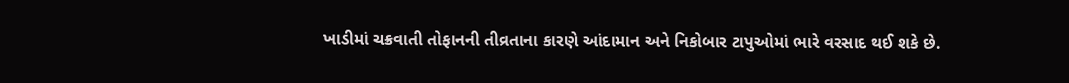ખાડીમાં ચક્રવાતી તોફાનની તીવ્રતાના કારણે આંદામાન અને નિકોબાર ટાપુઓમાં ભારે વરસાદ થઈ શકે છે.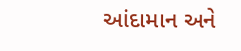આંદામાન અને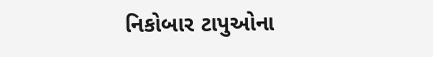નિકોબાર ટાપુઓના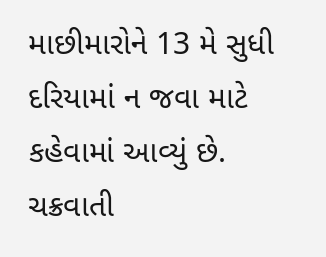માછીમારોને 13 મે સુધી દરિયામાં ન જવા માટે કહેવામાં આવ્યું છે. ચક્રવાતી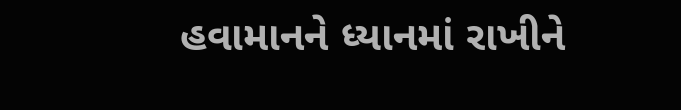હવામાનને ધ્યાનમાં રાખીને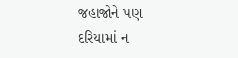જહાજોને પણ દરિયામાં ન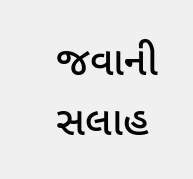જવાની સલાહ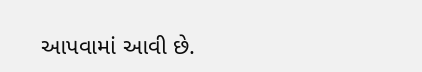આપવામાં આવી છે.